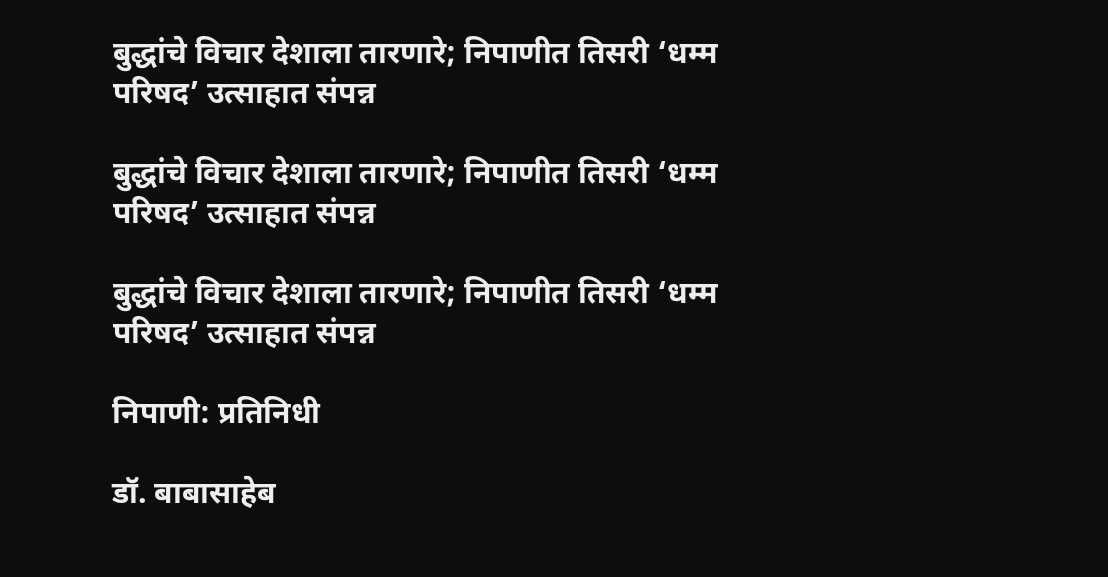बुद्धांचे विचार देशाला तारणारे; निपाणीत तिसरी ‘धम्म परिषद’ उत्साहात संपन्न

बुद्धांचे विचार देशाला तारणारे; निपाणीत तिसरी ‘धम्म परिषद’ उत्साहात संपन्न

बुद्धांचे विचार देशाला तारणारे; निपाणीत तिसरी ‘धम्म परिषद’ उत्साहात संपन्न

निपाणी: प्रतिनिधी

डॉ. बाबासाहेब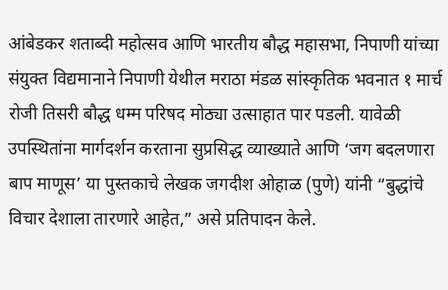आंबेडकर शताब्दी महोत्सव आणि भारतीय बौद्ध महासभा, निपाणी यांच्या संयुक्त विद्यमानाने निपाणी येथील मराठा मंडळ सांस्कृतिक भवनात १ मार्च रोजी तिसरी बौद्ध धम्म परिषद मोठ्या उत्साहात पार पडली. यावेळी उपस्थितांना मार्गदर्शन करताना सुप्रसिद्ध व्याख्याते आणि ‘जग बदलणारा बाप माणूस’ या पुस्तकाचे लेखक जगदीश ओहाळ (पुणे) यांनी “बुद्धांचे विचार देशाला तारणारे आहेत,” असे प्रतिपादन केले.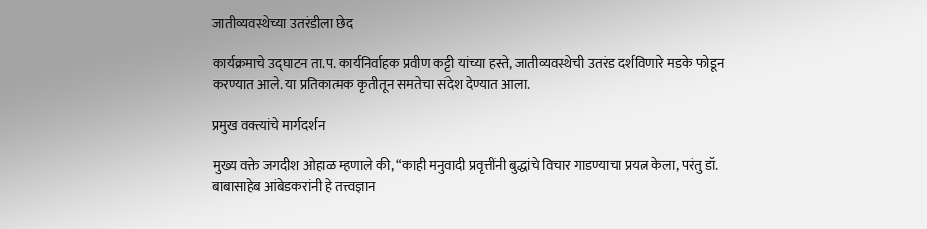जातीव्यवस्थेच्या उतरंडीला छेद

कार्यक्रमाचे उद्घाटन ता.प. कार्यनिर्वाहक प्रवीण कट्टी यांच्या हस्ते, जातीव्यवस्थेची उतरंड दर्शविणारे मडके फोडून करण्यात आले. या प्रतिकात्मक कृतीतून समतेचा संदेश देण्यात आला.

प्रमुख वक्त्यांचे मार्गदर्शन

मुख्य वक्ते जगदीश ओहाळ म्हणाले की, “काही मनुवादी प्रवृत्तींनी बुद्धांचे विचार गाडण्याचा प्रयत्न केला, परंतु डॉ. बाबासाहेब आंबेडकरांनी हे तत्त्वज्ञान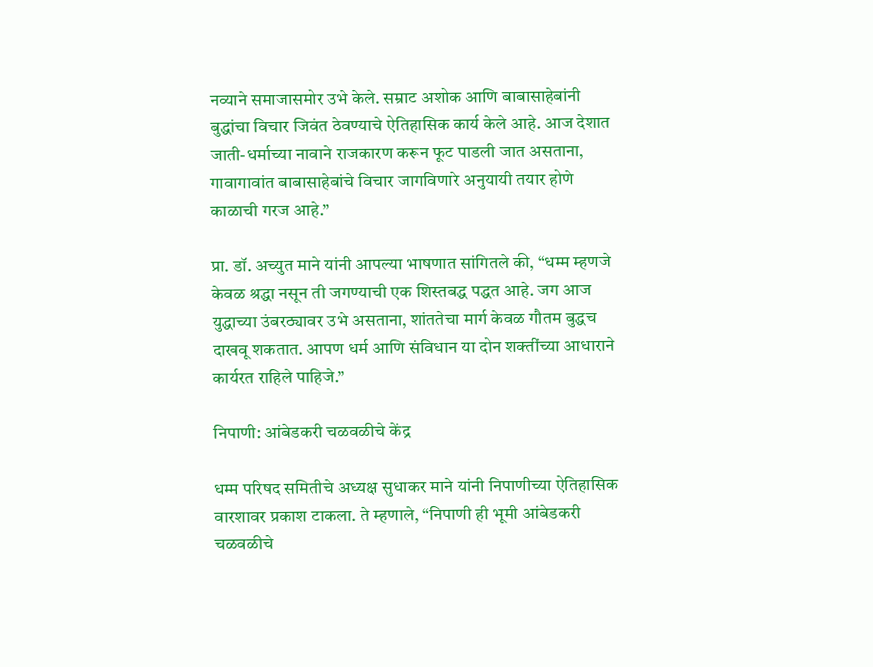नव्याने समाजासमोर उभे केले. सम्राट अशोक आणि बाबासाहेबांनी बुद्धांचा विचार जिवंत ठेवण्याचे ऐतिहासिक कार्य केले आहे. आज देशात जाती-धर्माच्या नावाने राजकारण करून फूट पाडली जात असताना, गावागावांत बाबासाहेबांचे विचार जागविणारे अनुयायी तयार होणे काळाची गरज आहे.”

प्रा. डॉ. अच्युत माने यांनी आपल्या भाषणात सांगितले की, “धम्म म्हणजे केवळ श्रद्धा नसून ती जगण्याची एक शिस्तबद्ध पद्धत आहे. जग आज युद्धाच्या उंबरठ्यावर उभे असताना, शांततेचा मार्ग केवळ गौतम बुद्धच दाखवू शकतात. आपण धर्म आणि संविधान या दोन शक्तींच्या आधाराने कार्यरत राहिले पाहिजे.”

निपाणी: आंबेडकरी चळवळीचे केंद्र

धम्म परिषद समितीचे अध्यक्ष सुधाकर माने यांनी निपाणीच्या ऐतिहासिक वारशावर प्रकाश टाकला. ते म्हणाले, “निपाणी ही भूमी आंबेडकरी चळवळीचे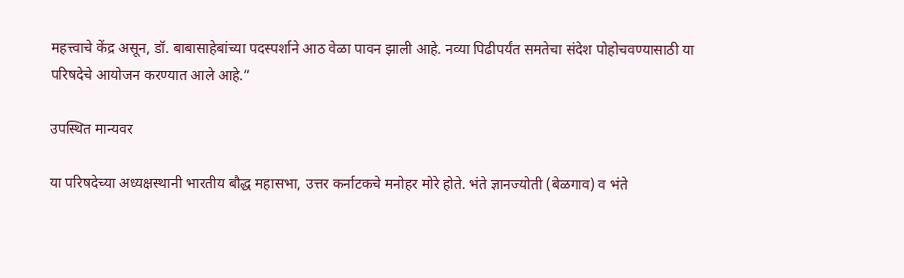महत्त्वाचे केंद्र असून, डॉ. बाबासाहेबांच्या पदस्पर्शाने आठ वेळा पावन झाली आहे. नव्या पिढीपर्यंत समतेचा संदेश पोहोचवण्यासाठी या परिषदेचे आयोजन करण्यात आले आहे.”

उपस्थित मान्यवर

या परिषदेच्या अध्यक्षस्थानी भारतीय बौद्ध महासभा, उत्तर कर्नाटकचे मनोहर मोरे होते. भंते ज्ञानज्योती (बेळगाव) व भंते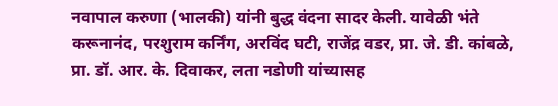नवापाल करुणा (भालकी) यांनी बुद्ध वंदना सादर केली. यावेळी भंते करूनानंद, परशुराम कर्निंग, अरविंद घटी, राजेंद्र वडर, प्रा. जे. डी. कांबळे, प्रा. डॉ. आर. के. दिवाकर, लता नडोणी यांच्यासह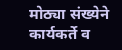मोठ्या संख्येने कार्यकर्ते व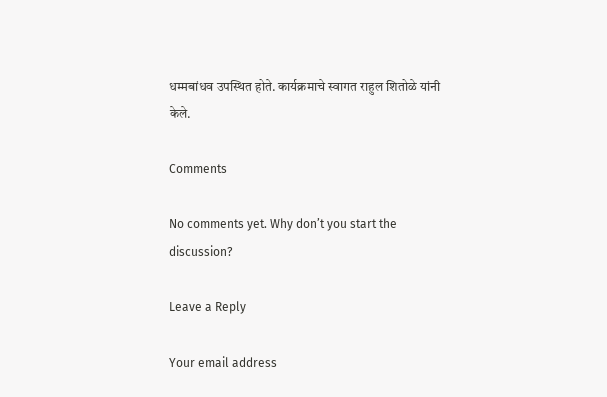धम्मबांधव उपस्थित होते. कार्यक्रमाचे स्वागत राहुल शितोळे यांनी केले.

Comments

No comments yet. Why don’t you start the discussion?

Leave a Reply

Your email address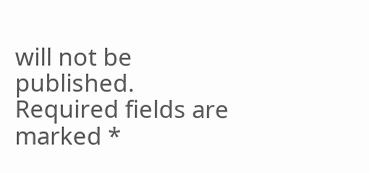will not be published. Required fields are marked *